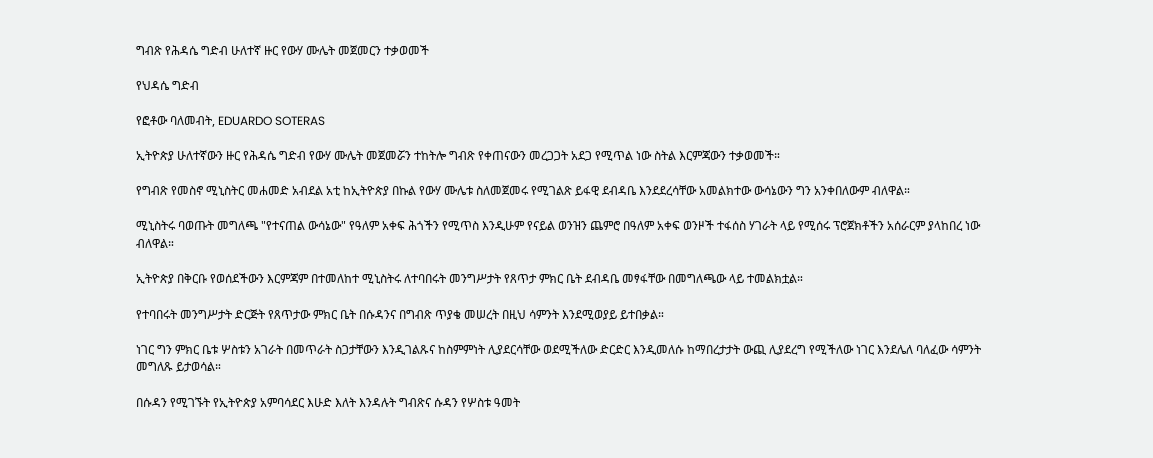ግብጽ የሕዳሴ ግድብ ሁለተኛ ዙር የውሃ ሙሌት መጀመርን ተቃወመች

የህዳሴ ግድብ

የፎቶው ባለመብት, EDUARDO SOTERAS

ኢትዮጵያ ሁለተኛውን ዙር የሕዳሴ ግድብ የውሃ ሙሌት መጀመሯን ተከትሎ ግብጽ የቀጠናውን መረጋጋት አደጋ የሚጥል ነው ስትል እርምጃውን ተቃወመች።

የግብጽ የመስኖ ሚኒስትር መሐመድ አብደል አቲ ከኢትዮጵያ በኩል የውሃ ሙሌቱ ስለመጀመሩ የሚገልጽ ይፋዊ ደብዳቤ እንደደረሳቸው አመልክተው ውሳኔውን ግን አንቀበለውም ብለዋል።

ሚኒስትሩ ባወጡት መግለጫ "የተናጠል ውሳኔው" የዓለም አቀፍ ሕጎችን የሚጥስ እንዲሁም የናይል ወንዝን ጨምሮ በዓለም አቀፍ ወንዞች ተፋሰስ ሃገራት ላይ የሚሰሩ ፕሮጀክቶችን አሰራርም ያላከበረ ነው ብለዋል።

ኢትዮጵያ በቅርቡ የወሰደችውን እርምጃም በተመለከተ ሚኒስትሩ ለተባበሩት መንግሥታት የጸጥታ ምክር ቤት ደብዳቤ መፃፋቸው በመግለጫው ላይ ተመልክቷል።

የተባበሩት መንግሥታት ድርጅት የጸጥታው ምክር ቤት በሱዳንና በግብጽ ጥያቄ መሠረት በዚህ ሳምንት እንደሚወያይ ይተበቃል።

ነገር ግን ምክር ቤቱ ሦስቱን አገራት በመጥራት ስጋታቸውን እንዲገልጹና ከስምምነት ሊያደርሳቸው ወደሚችለው ድርድር እንዲመለሱ ከማበረታታት ውጪ ሊያደረግ የሚችለው ነገር እንደሌለ ባለፈው ሳምንት መግለጹ ይታወሳል።

በሱዳን የሚገኙት የኢትዮጵያ አምባሳደር እሁድ እለት እንዳሉት ግብጽና ሱዳን የሦስቱ ዓመት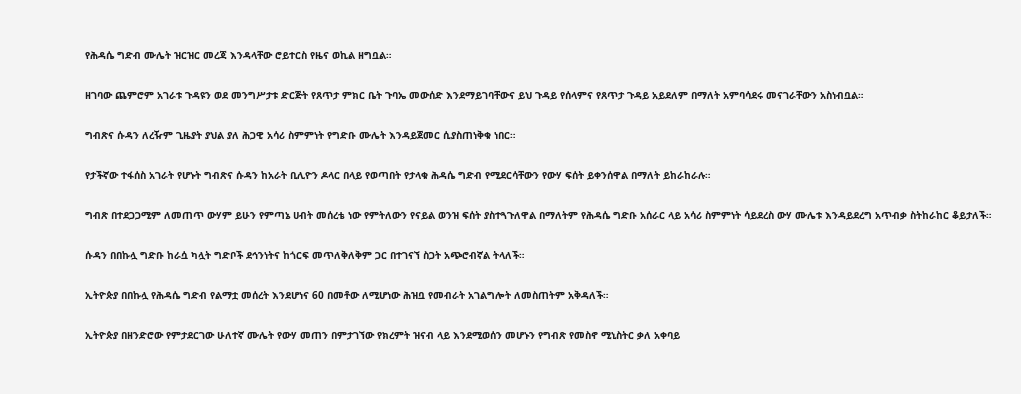የሕዳሴ ግድብ ሙሌት ዝርዝር መረጃ እንዳላቸው ሮይተርስ የዜና ወኪል ዘግቧል።

ዘገባው ጨምሮም አገራቱ ጉዳዩን ወደ መንግሥታቱ ድርጅት የጸጥታ ምክር ቤት ጉባኤ መውሰድ እንደማይገባቸውና ይህ ጉዳይ የሰላምና የጸጥታ ጉዳይ አይደለም በማለት አምባሳደሩ መናገራቸውን አስነብቧል።

ግብጽና ሱዳን ለረዥም ጊዜያት ያህል ያለ ሕጋዊ አሳሪ ስምምነት የግድቡ ሙሌት እንዳይጀመር ሲያስጠነቅቁ ነበር።

የታችኛው ተፋሰስ አገራት የሆኑት ግብጽና ሱዳን ከአራት ቢሊዮን ዶላር በላይ የወጣበት የታላቁ ሕዳሴ ግድብ የሚደርሳቸውን የውሃ ፍሰት ይቀንሰዋል በማለት ይከራከራሉ።

ግብጽ በተደጋጋሚም ለመጠጥ ውሃም ይሁን የምጣኔ ሀብት መሰረቴ ነው የምትለውን የናይል ወንዝ ፍሰት ያስተጓጉለዋል በማለትም የሕዳሴ ግድቡ አሰራር ላይ አሳሪ ስምምነት ሳይደረስ ውሃ ሙሌቱ እንዳይደረግ አጥብቃ ስትከራከር ቆይታለች።

ሱዳን በበኩሏ ግድቡ ከራሷ ካሏት ግድቦች ደኅንነትና ከጎርፍ መጥለቅለቅም ጋር በተገናኘ ስጋት አጭሮብኛል ትላለች።

ኢትዮጵያ በበኩሏ የሕዳሴ ግድብ የልማቷ መሰረት እንደሆነና 60 በመቶው ለሚሆነው ሕዝቧ የመብራት አገልግሎት ለመስጠትም አቅዳለች።

ኢትዮጵያ በዘንድሮው የምታደርገው ሁለተኛ ሙሌት የውሃ መጠን በምታገኘው የክረምት ዝናብ ላይ እንደሚወሰን መሆኑን የግብጽ የመስኖ ሚኒስትር ቃለ አቀባይ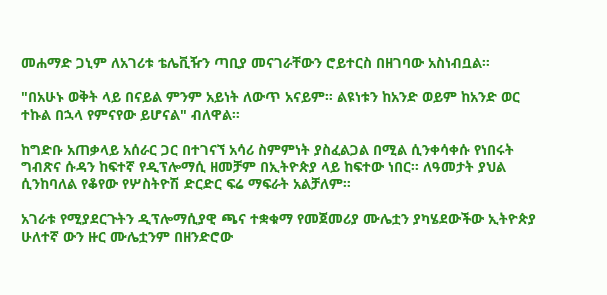መሐማድ ጋኒም ለአገሪቱ ቴሌቪዥን ጣቢያ መናገራቸውን ሮይተርስ በዘገባው አስነብቧል።

"በአሁኑ ወቅት ላይ በናይል ምንም አይነት ለውጥ አናይም። ልዩነቱን ከአንድ ወይም ከአንድ ወር ተኩል በኋላ የምናየው ይሆናል" ብለዋል።

ከግድቡ አጠቃላይ አሰራር ጋር በተገናኘ አሳሪ ስምምነት ያስፈልጋል በሚል ሲንቀሳቀሱ የነበሩት ግብጽና ሱዳን ከፍተኛ የዲፕሎማሲ ዘመቻም በኢትዮጵያ ላይ ከፍተው ነበር። ለዓመታት ያህል ሲንከባለል የቆየው የሦስትዮሽ ድርድር ፍሬ ማፍራት አልቻለም።

አገራቱ የሚያደርጉትን ዲፕሎማሲያዊ ጫና ተቋቁማ የመጀመሪያ ሙሌቷን ያካሄደውችው ኢትዮጵያ ሁለተኛ ውን ዙር ሙሌቷንም በዘንድሮው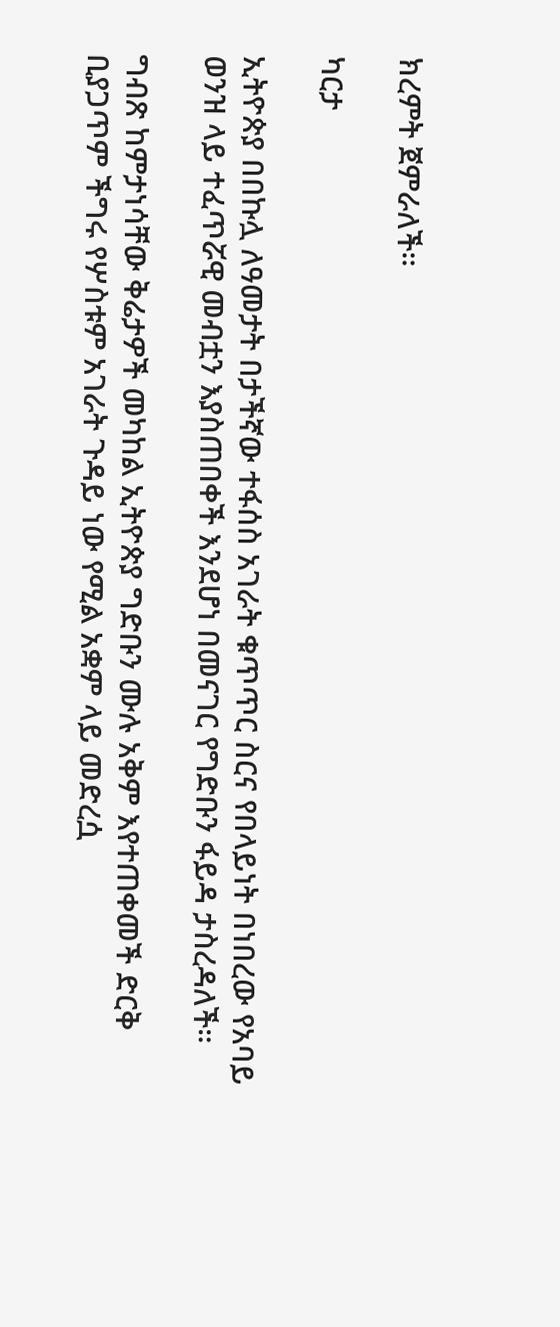ክረምት ጀምራለች።

ካርታ

ኢትዮጵያ በበኩሏ ለዓመታት በታችኛው ተፋሰስ አገራት ቁጥጥር ስርና የበላይነት በነበረው የአባይ ወንዝ ላይ ተፈጥሯዊ መብቷን እያስጠበቀች እንደሆነ በመናገር የግድቡን ፋይዳ ታስረዳለች።

ግብጽ ከምታነሳቸው ቅሬታዎች መካከል ኢትዮጵያ ግድቡን ሙሉ አቅም እየተጠቀመች ድርቅ ቢያጋጥም ችግሩ የሦስቱም አገራት ጉዳይ ነው የሚል አቋም ላይ መድረሷ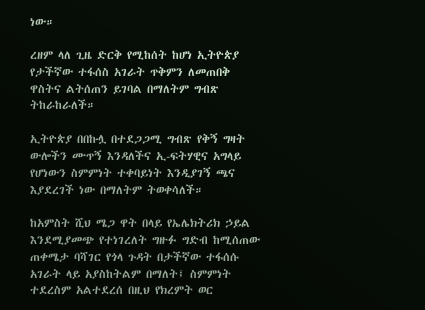ነው።

ረዘም ላለ ጊዜ ድርቅ የሚከሰት ከሆነ ኢትዮጵያ የታችኛው ተፋሰስ አገራት ጥቅምን ለመጠበቅ ዋስትና ልትሰጠን ይገባል በማለትም ግብጽ ትከራከራለች።

ኢትዮጵያ በበኩሏ በተደጋጋሚ ግብጽ የቅኝ ግዛት ውሎችን ሙጥኝ እንዳለችና ኢ-ፍትሃዊና አግላይ የሆነውን ስምምነት ተቀባይነት እንዲያገኝ ጫና እያደረገች ነው በማለትም ትወቀሳለች።

ከአምስት ሺህ ሜጋ ዋት በላይ የኤሌክትሪክ ኃይል እንደሚያመጭ የተነገረለት ግዙፉ ግድብ ከሚሰጠው ጠቀሜታ ባሻገር የጎላ ጉዳት በታችኛው ተፋሰሱ አገራት ላይ አያስከትልም በማለት፤ ስምምነት ተደረስም አልተደረሰ በዚህ የክረምት ወር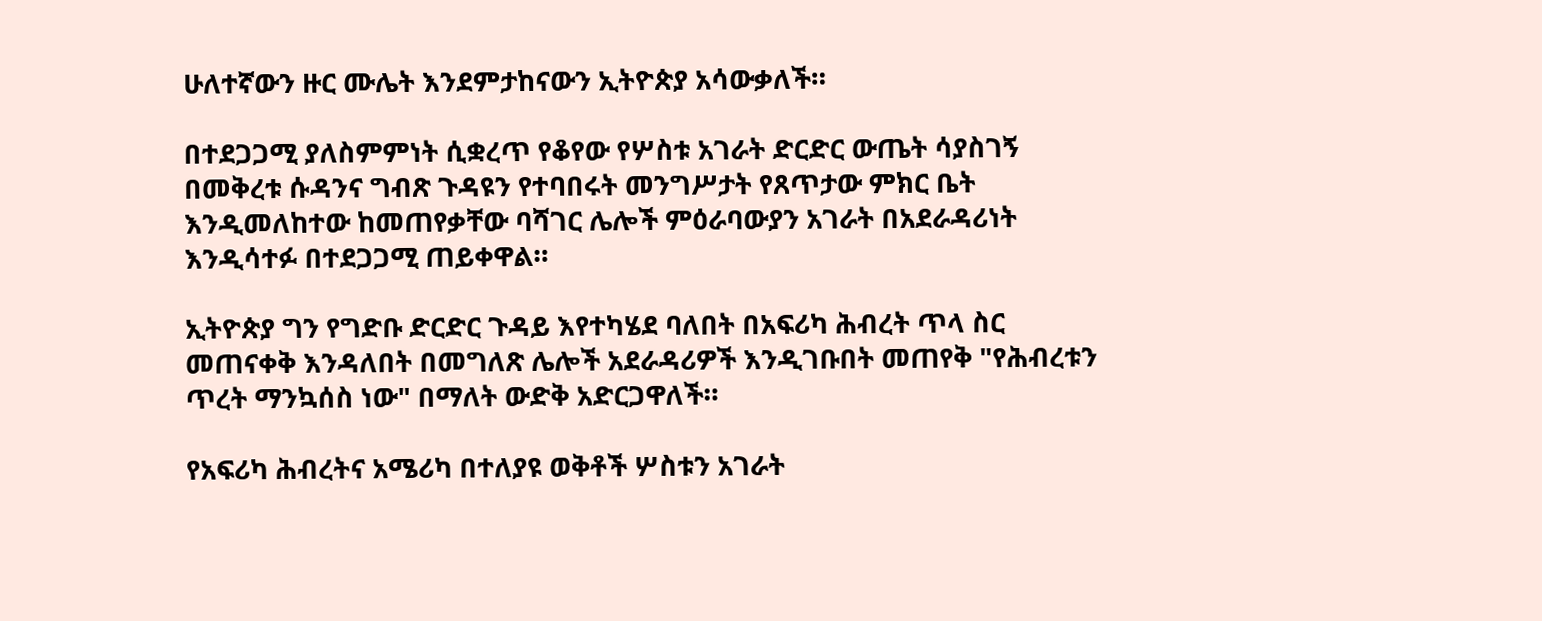ሁለተኛውን ዙር ሙሌት እንደምታከናውን ኢትዮጵያ አሳውቃለች።

በተደጋጋሚ ያለስምምነት ሲቋረጥ የቆየው የሦስቱ አገራት ድርድር ውጤት ሳያስገኝ በመቅረቱ ሱዳንና ግብጽ ጉዳዩን የተባበሩት መንግሥታት የጸጥታው ምክር ቤት እንዲመለከተው ከመጠየቃቸው ባሻገር ሌሎች ምዕራባውያን አገራት በአደራዳሪነት እንዲሳተፉ በተደጋጋሚ ጠይቀዋል።

ኢትዮጵያ ግን የግድቡ ድርድር ጉዳይ እየተካሄደ ባለበት በአፍሪካ ሕብረት ጥላ ስር መጠናቀቅ እንዳለበት በመግለጽ ሌሎች አደራዳሪዎች እንዲገቡበት መጠየቅ "የሕብረቱን ጥረት ማንኳሰስ ነው" በማለት ውድቅ አድርጋዋለች።

የአፍሪካ ሕብረትና አሜሪካ በተለያዩ ወቅቶች ሦስቱን አገራት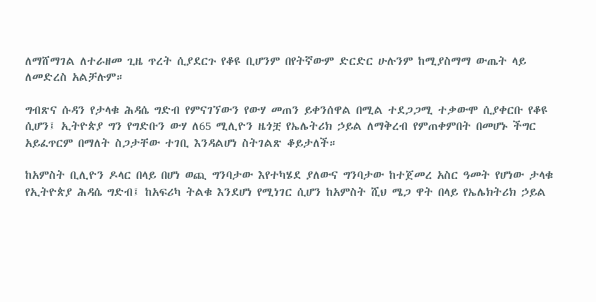ለማሸማገል ለተራዘመ ጊዜ ጥረት ሲያደርጉ የቆዩ ቢሆንም በየትኛውም ድርድር ሁሉንም ከሚያስማማ ውጤት ላይ ለመድረስ አልቻሉም።

ግብጽና ሱዳን የታላቁ ሕዳሴ ግድብ የምናገኘውን የውሃ መጠን ይቀንሰዋል በሚል ተደጋጋሚ ተቃውሞ ሲያቀርቡ የቆዩ ሲሆን፤ ኢትዮጵያ ግን የግድቡን ውሃ ለ65 ሚሊዮን ዜጎቿ የኤሌትሪክ ኃይል ለማቅረብ የምጠቀምበት በመሆኑ ችግር አይፈጥርም በማለት ስጋታቸው ተገቢ እንዳልሆነ ስትገልጽ ቆይታለች።

ከአምስት ቢሊዮን ዶላር በላይ በሆነ ወጪ ግንባታው እየተካሄደ ያለውና ግንባታው ከተጀመረ አስር ዓመት የሆነው ታላቁ የኢትዮጵያ ሕዳሴ ግድብ፤ ከአፍሪካ ትልቁ እንደሆነ የሚነገር ሲሆን ከአምስት ሺህ ሜጋ ዋት በላይ የኤሌክትሪክ ኃይል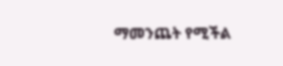ማመንጨት የሚችል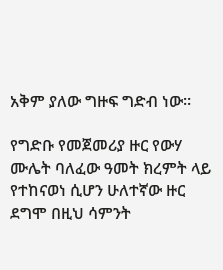አቅም ያለው ግዙፍ ግድብ ነው።

የግድቡ የመጀመሪያ ዙር የውሃ ሙሌት ባለፈው ዓመት ክረምት ላይ የተከናወነ ሲሆን ሁለተኛው ዙር ደግሞ በዚህ ሳምንት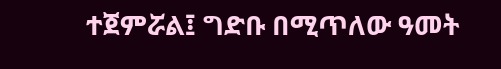ተጀምሯል፤ ግድቡ በሚጥለው ዓመት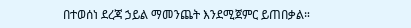በተወሰነ ደረጃ ኃይል ማመንጨት እንደሚጀምር ይጠበቃል።